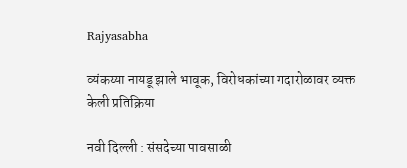Rajyasabha

व्यंकय्या नायडू झाले भावूक, विरोधकांच्या गदारोळावर व्यक्त केली प्रतिक्रिया

नवी दिल्ली : संसदेच्या पावसाळी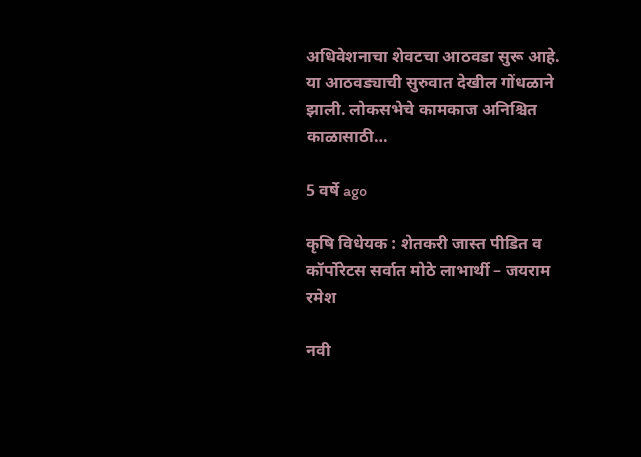अधिवेशनाचा शेवटचा आठवडा सुरू आहे. या आठवड्याची सुरुवात देखील गोंधळाने झाली. लोकसभेचे कामकाज अनिश्चित काळासाठी…

5 वर्षे ago

कृषि विधेयक : शेतकरी जास्त पीडित व कॉर्पोरेटस सर्वात मोठे लाभार्थी – जयराम रमेश

नवी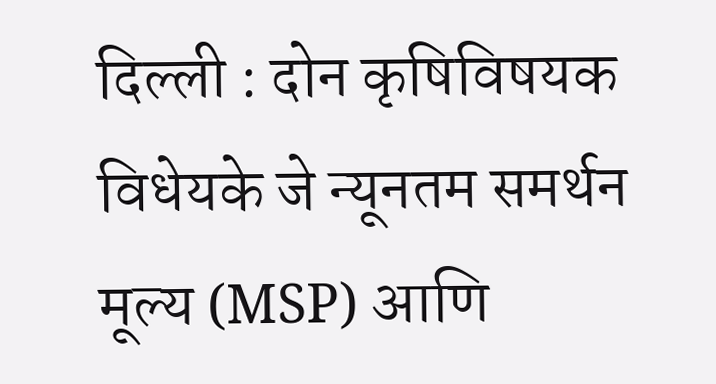दिल्ली : दोन कृषिविषयक विधेयके जे न्यूनतम समर्थन मूल्य (MSP) आणि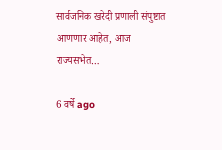सार्वजनिक खरेदी प्रणाली संपुष्टात आणणार आहेत, आज राज्यसभेत…

6 वर्षे ago